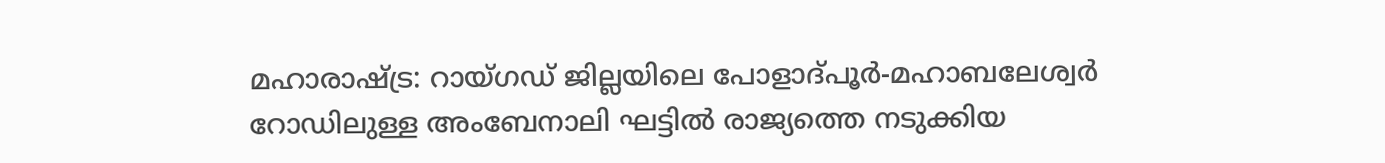മഹാരാഷ്ട്ര: റായ്ഗഡ് ജില്ലയിലെ പോളാദ്പൂർ-മഹാബലേശ്വർ റോഡിലുള്ള അംബേനാലി ഘട്ടിൽ രാജ്യത്തെ നടുക്കിയ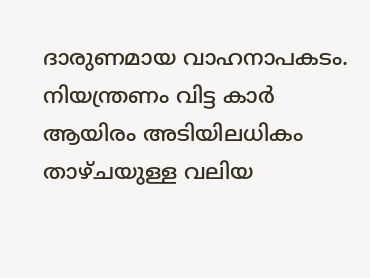ദാരുണമായ വാഹനാപകടം. നിയന്ത്രണം വിട്ട കാർ ആയിരം അടിയിലധികം താഴ്ചയുള്ള വലിയ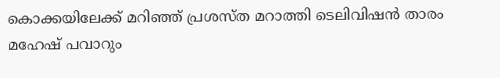കൊക്കയിലേക്ക് മറിഞ്ഞ് പ്രശസ്ത മറാത്തി ടെലിവിഷൻ താരം മഹേഷ് പവാറും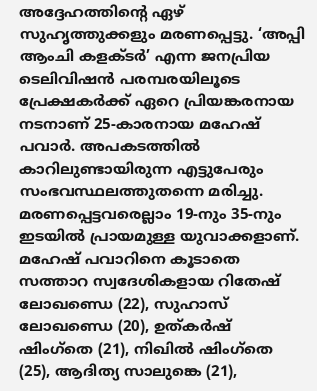അദ്ദേഹത്തിന്റെ ഏഴ് സുഹൃത്തുക്കളും മരണപ്പെട്ടു. ‘അപ്പി ആംചി കളക്ടർ’ എന്ന ജനപ്രിയ ടെലിവിഷൻ പരമ്പരയിലൂടെ പ്രേക്ഷകർക്ക് ഏറെ പ്രിയങ്കരനായ നടനാണ് 25-കാരനായ മഹേഷ് പവാർ. അപകടത്തിൽ കാറിലുണ്ടായിരുന്ന എട്ടുപേരും സംഭവസ്ഥലത്തുതന്നെ മരിച്ചു.
മരണപ്പെട്ടവരെല്ലാം 19-നും 35-നും ഇടയിൽ പ്രായമുള്ള യുവാക്കളാണ്. മഹേഷ് പവാറിനെ കൂടാതെ സത്താറ സ്വദേശികളായ റിതേഷ് ലോഖണ്ഡെ (22), സുഹാസ് ലോഖണ്ഡെ (20), ഉത്കർഷ് ഷിംഗ്തെ (21), നിഖിൽ ഷിംഗ്തെ (25), ആദിത്യ സാലുങ്കെ (21),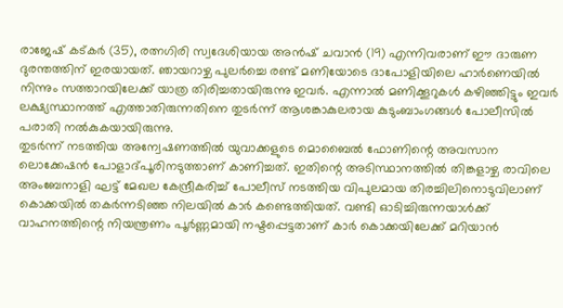രാജേഷ് കട്കർ (35), രത്നഗിരി സ്വദേശിയായ അൻഷ് ചവാൻ (19) എന്നിവരാണ് ഈ ദാരുണ ദുരന്തത്തിന് ഇരയായത്. ഞായറാഴ്ച പുലർച്ചെ രണ്ട് മണിയോടെ ദാപോളിയിലെ ഹാർണെയിൽ നിന്നും സത്താറയിലേക്ക് യാത്ര തിരിച്ചതായിരുന്നു ഇവർ. എന്നാൽ മണിക്കൂറുകൾ കഴിഞ്ഞിട്ടും ഇവർ ലക്ഷ്യസ്ഥാനത്ത് എത്താതിരുന്നതിനെ തുടർന്ന് ആശങ്കാകുലരായ കുടുംബാംഗങ്ങൾ പോലീസിൽ പരാതി നൽകുകയായിരുന്നു.
തുടർന്ന് നടത്തിയ അന്വേഷണത്തിൽ യുവാക്കളുടെ മൊബൈൽ ഫോണിന്റെ അവസാന ലൊക്കേഷൻ പോളാദ്പൂരിനടുത്താണ് കാണിച്ചത്. ഇതിന്റെ അടിസ്ഥാനത്തിൽ തിങ്കളാഴ്ച രാവിലെ അംബേനാളി ഘട്ട് മേഖല കേന്ദ്രീകരിച്ച് പോലീസ് നടത്തിയ വിപുലമായ തിരച്ചിലിനൊടുവിലാണ് കൊക്കയിൽ തകർന്നടിഞ്ഞ നിലയിൽ കാർ കണ്ടെത്തിയത്. വണ്ടി ഓടിച്ചിരുന്നയാൾക്ക് വാഹനത്തിന്റെ നിയന്ത്രണം പൂർണ്ണമായി നഷ്ടപ്പെട്ടതാണ് കാർ കൊക്കയിലേക്ക് മറിയാൻ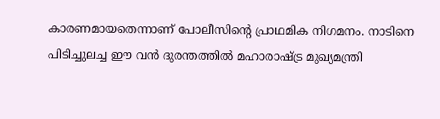കാരണമായതെന്നാണ് പോലീസിന്റെ പ്രാഥമിക നിഗമനം. നാടിനെ പിടിച്ചുലച്ച ഈ വൻ ദുരന്തത്തിൽ മഹാരാഷ്ട്ര മുഖ്യമന്ത്രി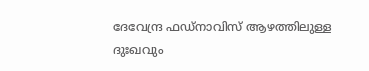ദേവേന്ദ്ര ഫഡ്നാവിസ് ആഴത്തിലുള്ള ദുഃഖവും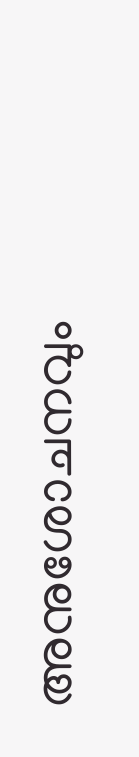അനുശോചനവും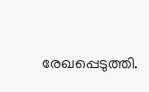രേഖപ്പെടുത്തി.